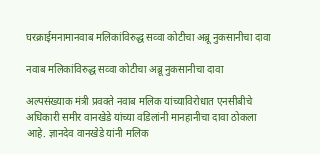घरक्राईमनामानवाब मलिकांविरुद्ध सव्वा कोटीचा अब्रू नुकसानीचा दावा

नवाब मलिकांविरुद्ध सव्वा कोटीचा अब्रू नुकसानीचा दावा

अल्पसंख्याक मंत्री प्रवक्ते नवाब मलिक यांच्याविरोधात एनसीबीचे अधिकारी समीर वानखेडे यांच्या वडिलांनी मानहानीचा दावा ठोकला आहे. ज्ञानदेव वानखेडे यांनी मलिक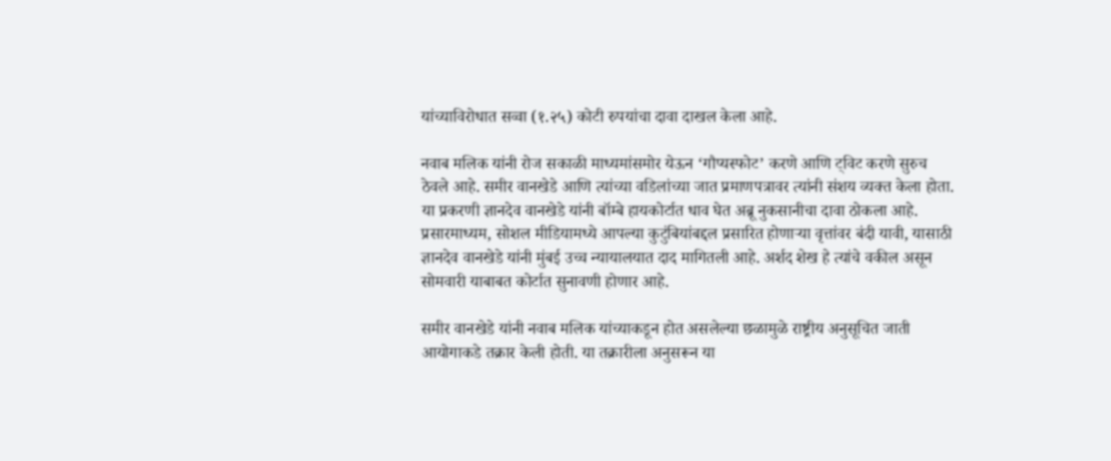यांच्याविरोधात सव्वा (१.२५) कोटी रुपयांचा दावा दाखल केला आहे.

नवाब मलिक यांनी रोज सकाळी माध्यमांसमोर येऊन ‘गौप्यस्फोट’ करणे आणि ट्विट करणे सुरुच ठेवले आहे. समीर वानखेडे आणि त्यांच्या वडिलांच्या जात प्रमाणपत्रावर त्यांनी संशय व्यक्त केला होता. या प्रकरणी ज्ञानदेव वानखेडे यांनी बॉम्बे हायकोर्टात धाव घेत अब्रू नुकसानीचा दावा ठोकला आहे. प्रसारमाध्यम, सोशल मीडियामध्ये आपल्या कुटुंबियांबद्दल प्रसारित होणाऱ्या वृत्तांवर बंदी यावी, यासाठी ज्ञानदेव वानखेडे यांनी मुंबई उच्च न्यायालयात दाद मागितली आहे. अर्शद शेख हे त्यांचे वकील असून सोमवारी याबाबत कोर्टात सुनावणी होणार आहे.

समीर वानखेडे यांनी नवाब मलिक यांच्याकडून होत असलेल्या छळामुळे राष्ट्रीय अनुसूचित जाती आयोगाकडे तक्रार केली होती. या तक्रारीला अनुसरून या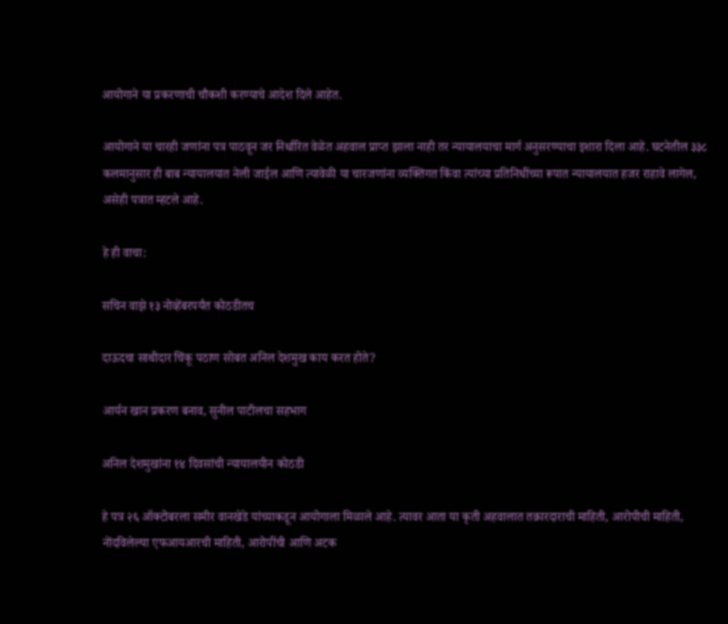आयोगाने या प्रकरणाची चौकशी करण्याचे आदेश दिले आहेत.

आयोगाने या चारही जणांना पत्र पाठवून जर निर्धारित वेळेत अहवाल प्राप्त झाला नाही तर न्यायालयाचा मार्ग अनुसरण्याचा इशारा दिला आहे. घटनेतील ३३८ कलमानुसार ही बाब न्यायालयात नेली जाईल आणि त्यावेळी या चारजणांना व्यक्तिगत किंवा त्यांच्या प्रतिनिधींच्या रूपात न्यायालयात हजर राहावे लागेल, असेही पत्रात म्हटले आहे.

हे ही वाचा:

सचिन वाझे १३ नोव्हेंबरपर्यंत कोठडीतच

दाऊदचा साथीदार चिंकू पठाण सोबत अनिल देशमुख काय करत होते?

आर्यन खान प्रकरण बनाव, सुनील पाटीलचा सहभाग

अनिल देशमुखांना १४ दिवसांची न्यायालयीन कोठडी

हे पत्र २६ ऑक्टोबरला समीर वानखेडे यांच्याकडून आयोगाला मिळाले आहे. त्यावर आता या कृती अहवालात तक्रारदाराची माहिती, आरोपीची माहिती, नोंदविलेल्या एफआयआरची माहिती, आरोपींची आणि अटक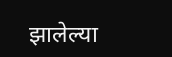झालेल्या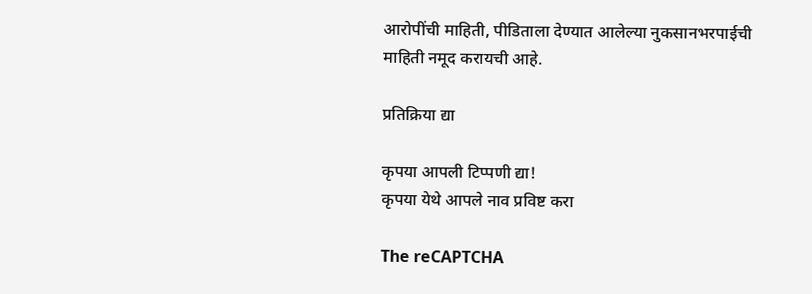आरोपींची माहिती, पीडिताला देण्यात आलेल्या नुकसानभरपाईची माहिती नमूद करायची आहे.

प्रतिक्रिया द्या

कृपया आपली टिप्पणी द्या!
कृपया येथे आपले नाव प्रविष्ट करा

The reCAPTCHA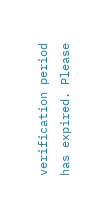verification period has expired. Please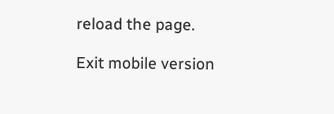reload the page.

Exit mobile version